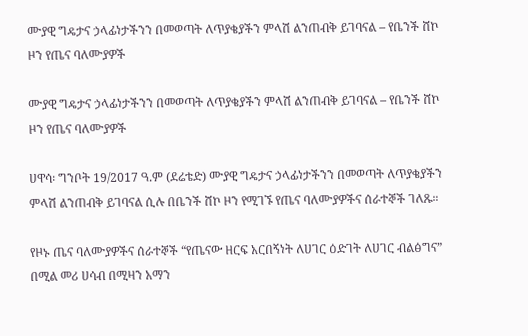ሙያዊ ግዴታና ኃላፊነታችንን በመወጣት ለጥያቄያችን ምላሽ ልንጠብቅ ይገባናል – የቤንች ሸኮ ዞን የጤና ባለሙያዎች

ሙያዊ ግዴታና ኃላፊነታችንን በመወጣት ለጥያቄያችን ምላሽ ልንጠብቅ ይገባናል – የቤንች ሸኮ ዞን የጤና ባለሙያዎች

ሀዋሳ፡ ግንቦት 19/2017 ዓ.ም (ደሬቴድ) ሙያዊ ግዴታና ኃላፊነታችንን በመወጣት ለጥያቄያችን ምላሽ ልንጠብቅ ይገባናል ሲሉ በቤንች ሸኮ ዞን የሚገኙ የጤና ባለሙያዎችና ሰራተኞች ገለጹ።

የዞኑ ጤና ባለሙያዎችና ሰራተኞች “የጤናው ዘርፍ አርበኝነት ለሀገር ዕድገት ለሀገር ብልፅግና” በሚል መሪ ሀሳብ በሚዛን አማን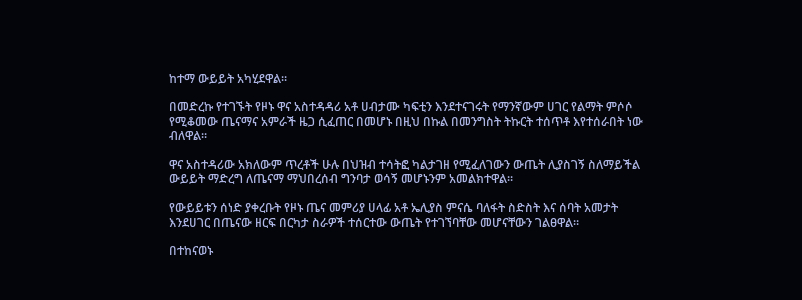ከተማ ውይይት አካሂደዋል።

በመድረኩ የተገኙት የዞኑ ዋና አስተዳዳሪ አቶ ሀብታሙ ካፍቲን እንደተናገሩት የማንኛውም ሀገር የልማት ምሶሶ የሚቆመው ጤናማና አምራች ዜጋ ሲፈጠር በመሆኑ በዚህ በኩል በመንግስት ትኩርት ተሰጥቶ እየተሰራበት ነው ብለዋል።

ዋና አስተዳሪው አክለውም ጥረቶች ሁሉ በህዝብ ተሳትፎ ካልታገዘ የሚፈለገውን ውጤት ሊያስገኝ ስለማይችል ውይይት ማድረግ ለጤናማ ማህበረሰብ ግንባታ ወሳኝ መሆኑንም አመልክተዋል።

የውይይቱን ሰነድ ያቀረቡት የዞኑ ጤና መምሪያ ሀላፊ አቶ ኤሊያስ ምናሴ ባለፋት ስድስት እና ሰባት አመታት እንደሀገር በጤናው ዘርፍ በርካታ ስራዎች ተሰርተው ውጤት የተገኘባቸው መሆናቸውን ገልፀዋል።

በተከናወኑ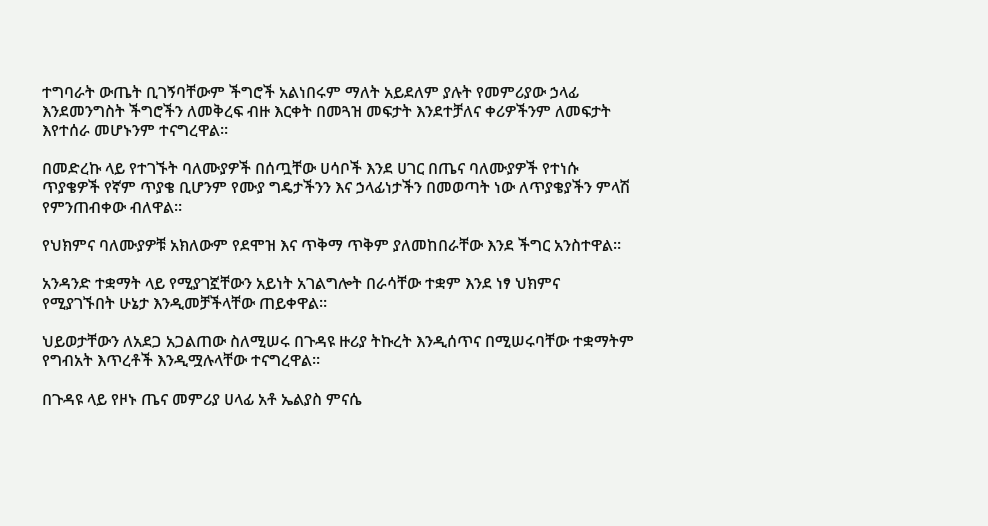ተግባራት ውጤት ቢገኝባቸውም ችግሮች አልነበሩም ማለት አይደለም ያሉት የመምሪያው ኃላፊ እንደመንግስት ችግሮችን ለመቅረፍ ብዙ እርቀት በመጓዝ መፍታት እንደተቻለና ቀሪዎችንም ለመፍታት እየተሰራ መሆኑንም ተናግረዋል።

በመድረኩ ላይ የተገኙት ባለሙያዎች በሰጧቸው ሀሳቦች እንደ ሀገር በጤና ባለሙያዎች የተነሱ ጥያቄዎች የኛም ጥያቄ ቢሆንም የሙያ ግዴታችንን እና ኃላፊነታችን በመወጣት ነው ለጥያቄያችን ምላሽ የምንጠብቀው ብለዋል።

የህክምና ባለሙያዎቹ አክለውም የደሞዝ እና ጥቅማ ጥቅም ያለመከበራቸው እንደ ችግር አንስተዋል።

አንዳንድ ተቋማት ላይ የሚያገኟቸውን አይነት አገልግሎት በራሳቸው ተቋም እንደ ነፃ ህክምና የሚያገኙበት ሁኔታ እንዲመቻችላቸው ጠይቀዋል።

ህይወታቸውን ለአደጋ አጋልጠው ስለሚሠሩ በጉዳዩ ዙሪያ ትኩረት እንዲሰጥና በሚሠሩባቸው ተቋማትም የግብአት እጥረቶች እንዲሟሉላቸው ተናግረዋል።

በጉዳዩ ላይ የዞኑ ጤና መምሪያ ሀላፊ አቶ ኤልያስ ምናሴ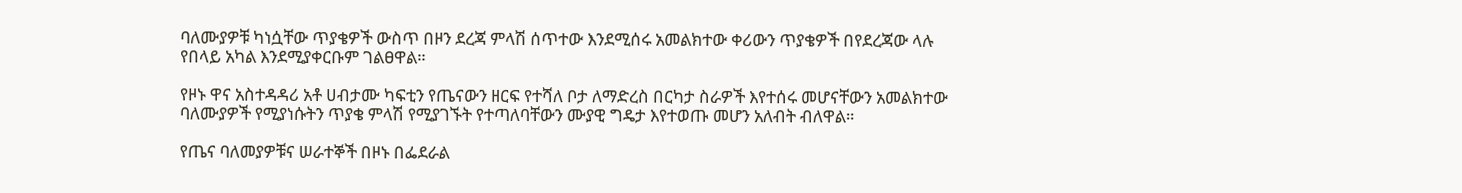ባለሙያዎቹ ካነሷቸው ጥያቄዎች ውስጥ በዞን ደረጃ ምላሽ ሰጥተው እንደሚሰሩ አመልክተው ቀሪውን ጥያቄዎች በየደረጃው ላሉ የበላይ አካል እንደሚያቀርቡም ገልፀዋል።

የዞኑ ዋና አስተዳዳሪ አቶ ሀብታሙ ካፍቲን የጤናውን ዘርፍ የተሻለ ቦታ ለማድረስ በርካታ ስራዎች እየተሰሩ መሆናቸውን አመልክተው ባለሙያዎች የሚያነሱትን ጥያቄ ምላሽ የሚያገኙት የተጣለባቸውን ሙያዊ ግዴታ እየተወጡ መሆን አለብት ብለዋል።

የጤና ባለመያዎቹና ሠራተኞች በዞኑ በፌደራል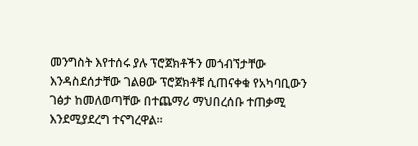መንግስት እየተሰሩ ያሉ ፕሮጀክቶችን መጎብኘታቸው እንዳስደሰታቸው ገልፀው ፕሮጀክቶቹ ሲጠናቀቁ የአካባቢውን ገፅታ ከመለወጣቸው በተጨማሪ ማህበረሰቡ ተጠቃሚ እንደሚያደረግ ተናግረዋል።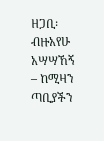ዘጋቢ፡ ብዙአየሁ አሣሣኸኝ – ከሚዛን ጣቢያችን